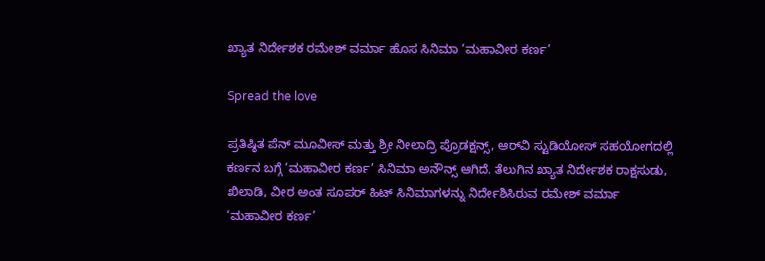ಖ್ಯಾತ ನಿರ್ದೇಶಕ ರಮೇಶ್ ವರ್ಮಾ ಹೊಸ ಸಿನಿಮಾ ‘ಮಹಾವೀರ ಕರ್ಣ’

Spread the love

ಪ್ರತಿಷ್ಠಿತ ಪೆನ್ ಮೂವೀಸ್ ಮತ್ತು ಶ್ರೀ ನೀಲಾದ್ರಿ ಪ್ರೊಡಕ್ಷನ್ಸ್, ಆರ್‌ವಿ ಸ್ಟುಡಿಯೋಸ್ ಸಹಯೋಗದಲ್ಲಿ ಕರ್ಣನ ಬಗ್ಗೆ ‘ಮಹಾವೀರ ಕರ್ಣ’ ಸಿನಿಮಾ ಅನೌನ್ಸ್ ಆಗಿದೆ. ತೆಲುಗಿನ ಖ್ಯಾತ ನಿರ್ದೇಶಕ ರಾಕ್ಷಸುಡು, ಖಿಲಾಡಿ, ವೀರ ಅಂತ ಸೂಪರ್ ಹಿಟ್ ಸಿನಿಮಾಗಳನ್ನು ನಿರ್ದೇಶಿಸಿರುವ ರಮೇಶ್ ವರ್ಮಾ ‘ಮಹಾವೀರ ಕರ್ಣ’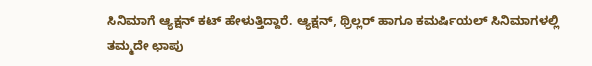ಸಿನಿಮಾಗೆ ಆ್ಯಕ್ಷನ್ ಕಟ್ ಹೇಳುತ್ತಿದ್ದಾರೆ. ಆ್ಯಕ್ಷನ್, ಥ್ರಿಲ್ಲರ್ ಹಾಗೂ ಕಮರ್ಷಿಯಲ್ ಸಿನಿಮಾಗಳಲ್ಲಿ ತಮ್ಮದೇ ಛಾಪು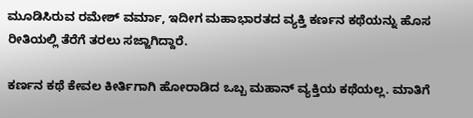ಮೂಡಿಸಿರುವ ರಮೇಶ್ ವರ್ಮಾ, ಇದೀಗ ಮಹಾಭಾರತದ ವ್ಯಕ್ತಿ ಕರ್ಣನ ಕಥೆಯನ್ನು ಹೊಸ ರೀತಿಯಲ್ಲಿ ತೆರೆಗೆ ತರಲು ಸಜ್ಜಾಗಿದ್ದಾರೆ.

ಕರ್ಣನ ಕಥೆ ಕೇವಲ ಕೀರ್ತಿಗಾಗಿ ಹೋರಾಡಿದ ಒಬ್ಬ ಮಹಾನ್ ವ್ಯಕ್ತಿಯ ಕಥೆಯಲ್ಲ. ಮಾತಿಗೆ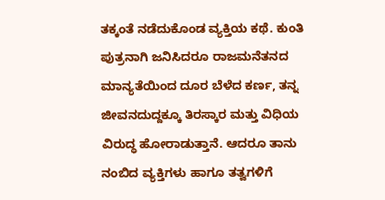ತಕ್ಕಂತೆ ನಡೆದುಕೊಂಡ ವ್ಯಕ್ತಿಯ ಕಥೆ. ಕುಂತಿ ಪುತ್ರನಾಗಿ ಜನಿಸಿದರೂ ರಾಜಮನೆತನದ ಮಾನ್ಯತೆಯಿಂದ ದೂರ ಬೆಳೆದ ಕರ್ಣ, ತನ್ನ ಜೀವನದುದ್ದಕ್ಕೂ ತಿರಸ್ಕಾರ ಮತ್ತು ವಿಧಿಯ ವಿರುದ್ಧ ಹೋರಾಡುತ್ತಾನೆ. ಆದರೂ ತಾನು ನಂಬಿದ ವ್ಯಕ್ತಿಗಳು ಹಾಗೂ ತತ್ವಗಳಿಗೆ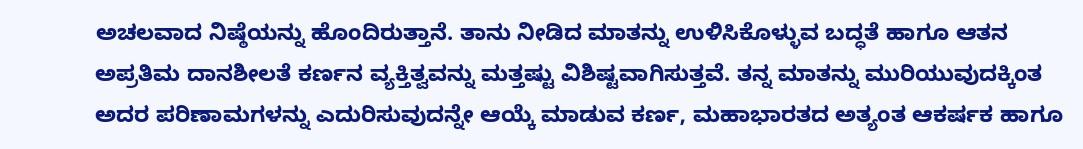ಅಚಲವಾದ ನಿಷ್ಠೆಯನ್ನು ಹೊಂದಿರುತ್ತಾನೆ. ತಾನು ನೀಡಿದ ಮಾತನ್ನು ಉಳಿಸಿಕೊಳ್ಳುವ ಬದ್ಧತೆ ಹಾಗೂ ಆತನ ಅಪ್ರತಿಮ ದಾನಶೀಲತೆ ಕರ್ಣನ ವ್ಯಕ್ತಿತ್ವವನ್ನು ಮತ್ತಷ್ಟು ವಿಶಿಷ್ಟವಾಗಿಸುತ್ತವೆ. ತನ್ನ ಮಾತನ್ನು ಮುರಿಯುವುದಕ್ಕಿಂತ ಅದರ ಪರಿಣಾಮಗಳನ್ನು ಎದುರಿಸುವುದನ್ನೇ ಆಯ್ಕೆ ಮಾಡುವ ಕರ್ಣ, ಮಹಾಭಾರತದ ಅತ್ಯಂತ ಆಕರ್ಷಕ ಹಾಗೂ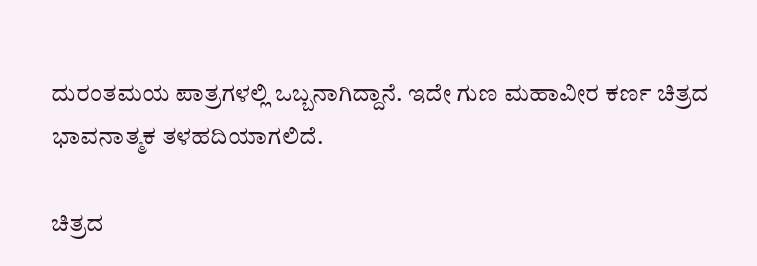ದುರಂತಮಯ ಪಾತ್ರಗಳಲ್ಲಿ ಒಬ್ಬನಾಗಿದ್ದಾನೆ. ಇದೇ ಗುಣ ಮಹಾವೀರ ಕರ್ಣ ಚಿತ್ರದ ಭಾವನಾತ್ಮಕ ತಳಹದಿಯಾಗಲಿದೆ.

ಚಿತ್ರದ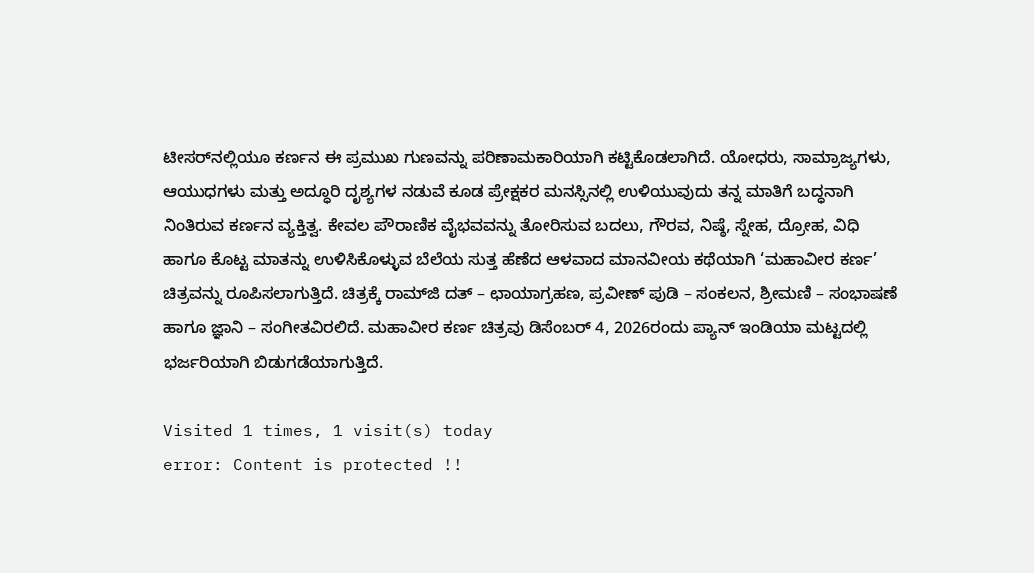ಟೀಸರ್‌ನಲ್ಲಿಯೂ ಕರ್ಣನ ಈ ಪ್ರಮುಖ ಗುಣವನ್ನು ಪರಿಣಾಮಕಾರಿಯಾಗಿ ಕಟ್ಟಿಕೊಡಲಾಗಿದೆ. ಯೋಧರು, ಸಾಮ್ರಾಜ್ಯಗಳು, ಆಯುಧಗಳು ಮತ್ತು ಅದ್ಧೂರಿ ದೃಶ್ಯಗಳ ನಡುವೆ ಕೂಡ ಪ್ರೇಕ್ಷಕರ ಮನಸ್ಸಿನಲ್ಲಿ ಉಳಿಯುವುದು ತನ್ನ ಮಾತಿಗೆ ಬದ್ಧನಾಗಿ ನಿಂತಿರುವ ಕರ್ಣನ ವ್ಯಕ್ತಿತ್ವ. ಕೇವಲ ಪೌರಾಣಿಕ ವೈಭವವನ್ನು ತೋರಿಸುವ ಬದಲು, ಗೌರವ, ನಿಷ್ಠೆ, ಸ್ನೇಹ, ದ್ರೋಹ, ವಿಧಿ ಹಾಗೂ ಕೊಟ್ಟ ಮಾತನ್ನು ಉಳಿಸಿಕೊಳ್ಳುವ ಬೆಲೆಯ ಸುತ್ತ ಹೆಣೆದ ಆಳವಾದ ಮಾನವೀಯ ಕಥೆಯಾಗಿ ‘ಮಹಾವೀರ ಕರ್ಣ’ ಚಿತ್ರವನ್ನು ರೂಪಿಸಲಾಗುತ್ತಿದೆ. ಚಿತ್ರಕ್ಕೆ ರಾಮ್‌ಜಿ ದತ್ – ಛಾಯಾಗ್ರಹಣ, ಪ್ರವೀಣ್ ಪುಡಿ – ಸಂಕಲನ, ಶ್ರೀಮಣಿ – ಸಂಭಾಷಣೆ ಹಾಗೂ ಜ್ಞಾನಿ – ಸಂಗೀತವಿರಲಿದೆ. ಮಹಾವೀರ ಕರ್ಣ ಚಿತ್ರವು ಡಿಸೆಂಬರ್ 4, 2026ರಂದು ಪ್ಯಾನ್ ಇಂಡಿಯಾ ಮಟ್ಟದಲ್ಲಿ ಭರ್ಜರಿಯಾಗಿ ಬಿಡುಗಡೆಯಾಗುತ್ತಿದೆ.

Visited 1 times, 1 visit(s) today
error: Content is protected !!